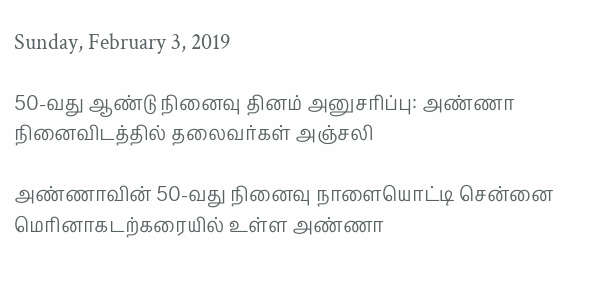Sunday, February 3, 2019

50-வது ஆண்டு நினைவு தினம் அனுசரிப்பு: அண்ணா நினைவிடத்தில் தலைவர்கள் அஞ்சலி

அண்ணாவின் 50-வது நினைவு நாளையொட்டி சென்னை மெரினாகடற்கரையில் உள்ள அண்ணா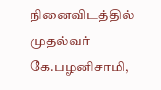நினைவிடத்தில் முதல்வர் கே.பழனிசாமி,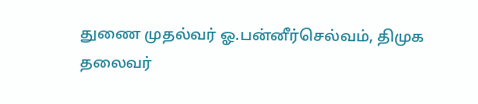துணை முதல்வர் ஓ.பன்னீர்செல்வம், திமுக தலைவர்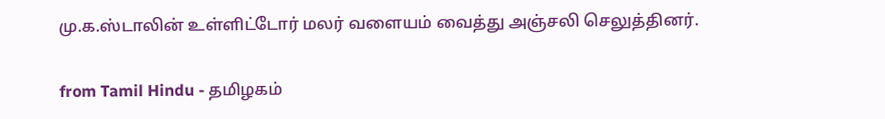மு.க.ஸ்டாலின் உள்ளிட்டோர் மலர் வளையம் வைத்து அஞ்சலி செலுத்தினர்.

from Tamil Hindu - தமிழகம்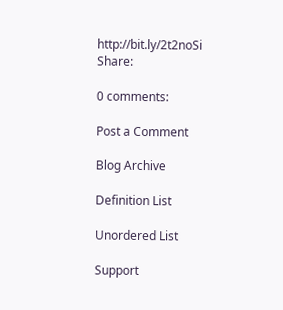http://bit.ly/2t2noSi
Share:

0 comments:

Post a Comment

Blog Archive

Definition List

Unordered List

Support